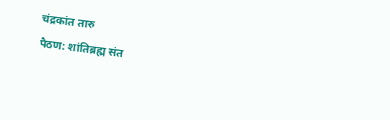चंद्रकांत तारु
पैठण: शांतिब्रह्म संत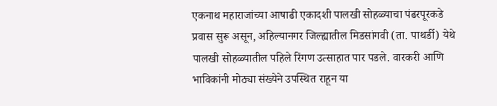एकनाथ महाराजांच्या आषाढी एकादशी पालखी सोहळ्याचा पंढरपूरकडे प्रवास सुरू असून, अहिल्यानगर जिल्ह्यातील मिडसांगवी (ता. पाथर्डी) येथे पालखी सोहळ्यातील पहिले रिंगण उत्साहात पार पडले. वारकरी आणि भाविकांनी मोठ्या संख्येने उपस्थित राहून या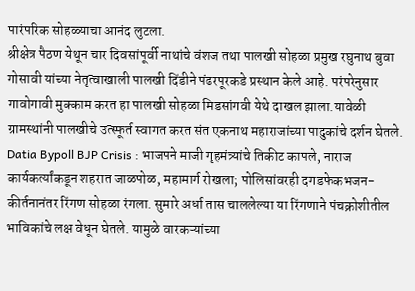पारंपरिक सोहळ्याचा आनंद लुटला.
श्रीक्षेत्र पैठण येथून चार दिवसांपूर्वी नाथांचे वंशज तथा पालखी सोहळा प्रमुख रघुनाथ बुवा गोसावी यांच्या नेतृत्वाखाली पालखी दिंडीने पंढरपूरकडे प्रस्थान केले आहे. परंपरेनुसार गावोगावी मुक्काम करत हा पालखी सोहळा मिडसांगवी येथे दाखल झाला.यावेळी ग्रामस्थांनी पालखीचे उत्स्फूर्त स्वागत करत संत एकनाथ महाराजांच्या पादुकांचे दर्शन घेतले.
Datia Bypoll BJP Crisis : भाजपने माजी गृहमंत्र्यांचे तिकीट कापले, नाराज कार्यकर्त्यांकडून शहरात जाळपोळ, महामार्ग रोखला; पोलिसांवरही दगडफेकभजन-कीर्तनानंतर रिंगण सोहळा रंगला. सुमारे अर्धा तास चाललेल्या या रिंगणाने पंचक्रोशीतील भाविकांचे लक्ष वेधून घेतले. यामुळे वारकऱ्यांच्या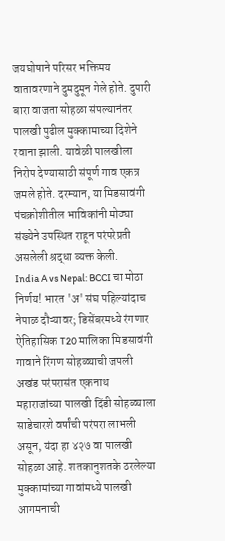जयघोषाने परिसर भक्तिमय वातावरणाने दुमदुमून गेले होते. दुपारी बारा वाजता सोहळा संपल्यानंतर पालखी पुढील मुक्कामाच्या दिशेने रवाना झाली. यावेळी पालखीला निरोप देण्यासाठी संपूर्ण गाव एकत्र जमले होते. दरम्यान, या मिडसावंगी पंचक्रोशीतील भाविकांनी मोठ्या संख्येने उपस्थित राहून परंपरेप्रती असलेली श्रद्धा व्यक्त केली.
India A vs Nepal: BCCI चा मोठा निर्णय! भारत 'अ' संघ पहिल्यांदाच नेपाळ दौऱ्यावर; डिसेंबरमध्ये रंगणार ऐतिहासिक T20 मालिका मिडसावंगी गावाने रिंगण सोहळ्याची जपली अखंड परंपरासंत एकनाथ महाराजांच्या पालखी दिंडी सोहळ्याला साडेचारशे वर्षांची परंपरा लाभली असून, यंदा हा ४२७ वा पालखी सोहळा आहे. शतकानुशतके ठरलेल्या मुक्कामांच्या गावांमध्ये पालखी आगमनाची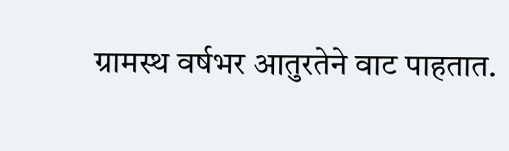ग्रामस्थ वर्षभर आतुरतेने वाट पाहतात.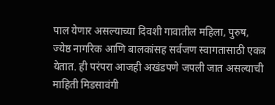पाल येणार असल्याच्या दिवशी गावातील महिला, पुरुष, ज्येष्ठ नागरिक आणि बालकांसह सर्वजण स्वागतासाठी एकत्र येतात. ही परंपरा आजही अखंडपणे जपली जात असल्याची माहिती मिडसावंगी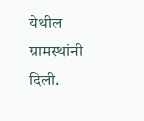येथील ग्रामस्थांनी दिली.